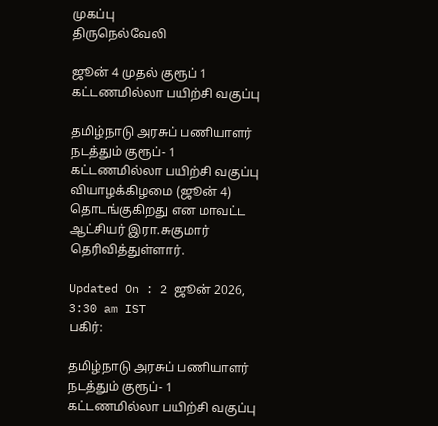முகப்பு
திருநெல்வேலி

ஜூன் 4 முதல் குரூப் 1 கட்டணமில்லா பயிற்சி வகுப்பு

தமிழ்நாடு அரசுப் பணியாளர் நடத்தும் குரூப்- 1 கட்டணமில்லா பயிற்சி வகுப்பு வியாழக்கிழமை (ஜூன் 4) தொடங்குகிறது என மாவட்ட ஆட்சியர் இரா.சுகுமார் தெரிவித்துள்ளார்.

Updated On : 2 ஜூன் 2026, 3:30 am IST
பகிர்:

தமிழ்நாடு அரசுப் பணியாளர் நடத்தும் குரூப்- 1 கட்டணமில்லா பயிற்சி வகுப்பு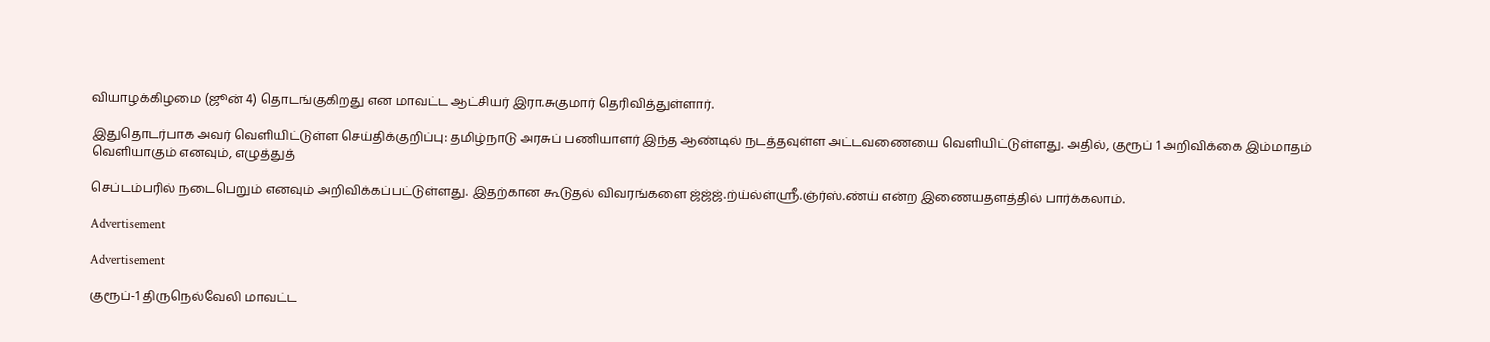வியாழக்கிழமை (ஜூன் 4) தொடங்குகிறது என மாவட்ட ஆட்சியர் இரா.சுகுமார் தெரிவித்துள்ளார்.

இதுதொடர்பாக அவர் வெளியிட்டுள்ள செய்திக்குறிப்பு: தமிழ்நாடு அரசுப் பணியாளர் இந்த ஆண்டில் நடத்தவுள்ள அட்டவணையை வெளியிட்டுள்ளது. அதில், குரூப் 1 அறிவிக்கை இம்மாதம் வெளியாகும் எனவும், எழுத்துத்

செப்டம்பரில் நடைபெறும் எனவும் அறிவிக்கப்பட்டுள்ளது. இதற்கான கூடுதல் விவரங்களை ஜ்ஜ்ஜ்.ற்ய்ல்ள்ஸ்ரீ.ஞ்ர்ஸ்.ண்ய் என்ற இணையதளத்தில் பார்க்கலாம்.

Advertisement

Advertisement

குரூப்-1 திருநெல்வேலி மாவட்ட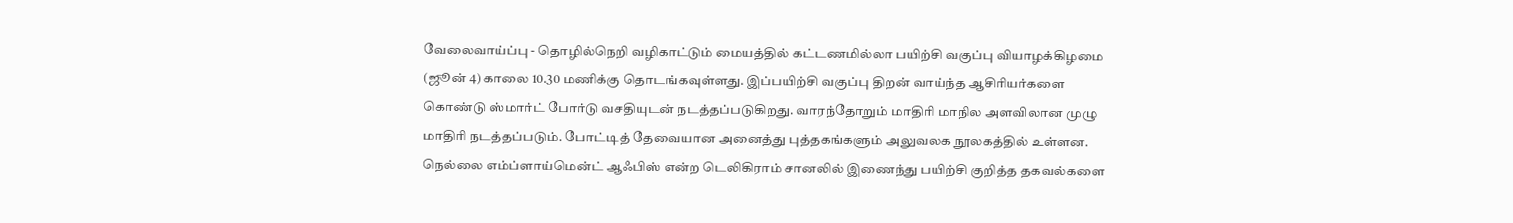வேலைவாய்ப்பு - தொழில்நெறி வழிகாட்டும் மையத்தில் கட்டணமில்லா பயிற்சி வகுப்பு வியாழக்கிழமை (ஜூன் 4) காலை 10.30 மணிக்கு தொடங்கவுள்ளது. இப்பயிற்சி வகுப்பு திறன் வாய்ந்த ஆசிரியர்களை கொண்டு ஸ்மார்ட் போர்டு வசதியுடன் நடத்தப்படுகிறது. வாரந்தோறும் மாதிரி மாநில அளவிலான முழு மாதிரி நடத்தப்படும். போட்டித் தேவையான அனைத்து புத்தகங்களும் அலுவலக நூலகத்தில் உள்ளன. நெல்லை எம்ப்ளாய்மென்ட் ஆஃபிஸ் என்ற டெலிகிராம் சானலில் இணைந்து பயிற்சி குறித்த தகவல்களை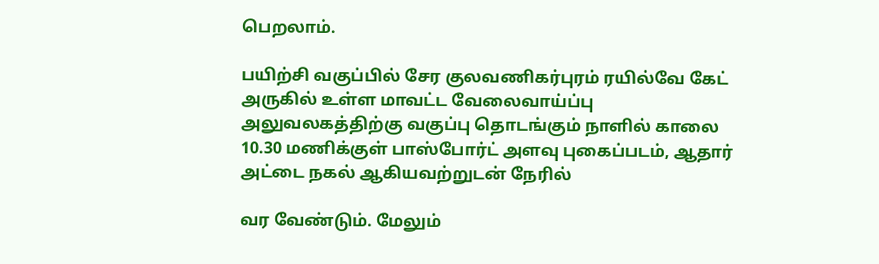பெறலாம்.

பயிற்சி வகுப்பில் சேர குலவணிகர்புரம் ரயில்வே கேட் அருகில் உள்ள மாவட்ட வேலைவாய்ப்பு அலுவலகத்திற்கு வகுப்பு தொடங்கும் நாளில் காலை 10.30 மணிக்குள் பாஸ்போர்ட் அளவு புகைப்படம், ஆதார் அட்டை நகல் ஆகியவற்றுடன் நேரில்

வர வேண்டும். மேலும்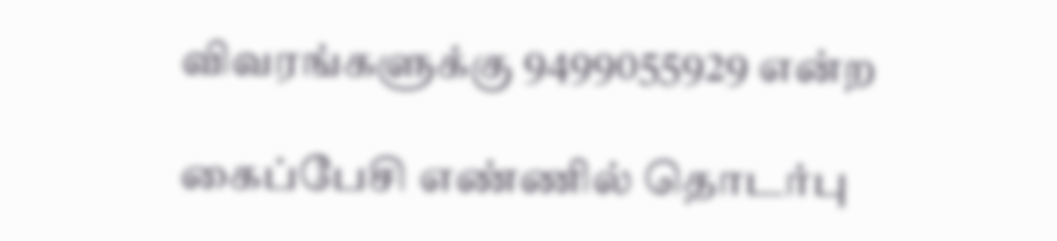விவரங்களுக்கு 9499055929 என்ற

கைப்பேசி எண்ணில் தொடர்பு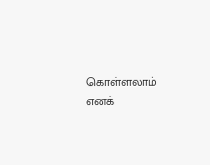கொள்ளலாம் எனக்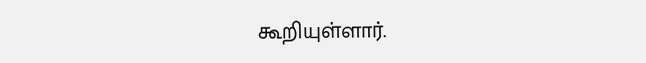கூறியுள்ளார்.